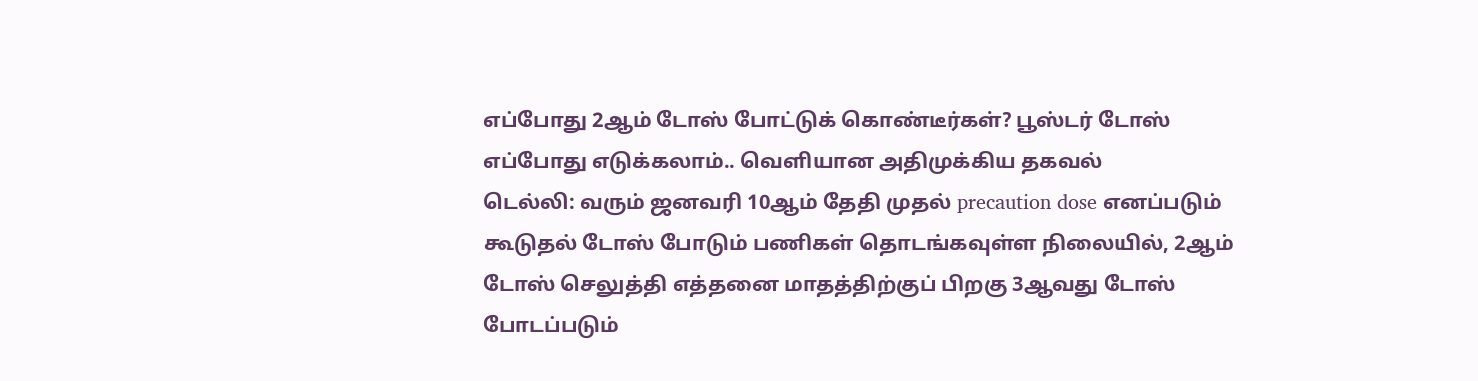எப்போது 2ஆம் டோஸ் போட்டுக் கொண்டீர்கள்? பூஸ்டர் டோஸ் எப்போது எடுக்கலாம்.. வெளியான அதிமுக்கிய தகவல்
டெல்லி: வரும் ஜனவரி 10ஆம் தேதி முதல் precaution dose எனப்படும் கூடுதல் டோஸ் போடும் பணிகள் தொடங்கவுள்ள நிலையில், 2ஆம் டோஸ் செலுத்தி எத்தனை மாதத்திற்குப் பிறகு 3ஆவது டோஸ் போடப்படும்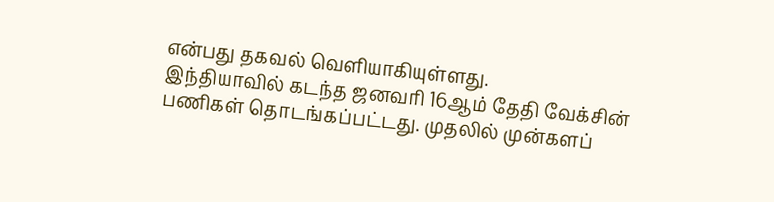என்பது தகவல் வெளியாகியுள்ளது.
இந்தியாவில் கடந்த ஜனவரி 16ஆம் தேதி வேக்சின் பணிகள் தொடங்கப்பட்டது. முதலில் முன்களப்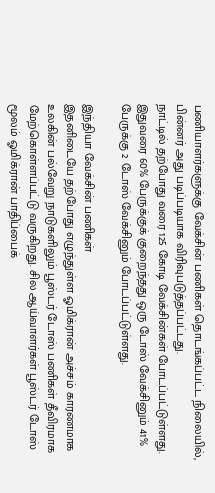பணியாளர்களுக்கு வேக்சின் பணிகள் தொடங்கப்பட்ட நிலையில், பின்னர் அது படிப்படியாக விரிவுபடுத்தப்பட்டது.
நாட்டில் தற்போது வரை 125 கோடி வேக்சின்கள் போடப்பட்டுள்ளது. இதுவரை 60% பேருக்குக் குறைந்தது ஒரு டோஸ் வேக்சினும் 41% பேருக்கு 2 டோஸ் வேக்சினும் போடப்பட்டுள்ளது.

இந்தியா வேக்சின் பணிகள்
இதனிடையே தற்போது எழுந்துள்ள ஓமிக்ரான் அச்சம் காரணமாக உலகின் பல்வேறு நாடுகளிலும் பூஸ்டர் டோஸ் பணிகள் தீவிரமாக மேற்கொள்ளப்பட்டு வருகிறது. சில ஆய்வாளர்கள் பூஸ்டர் டோஸ் மூலம் ஓமிக்ரான் பாதிப்பைக்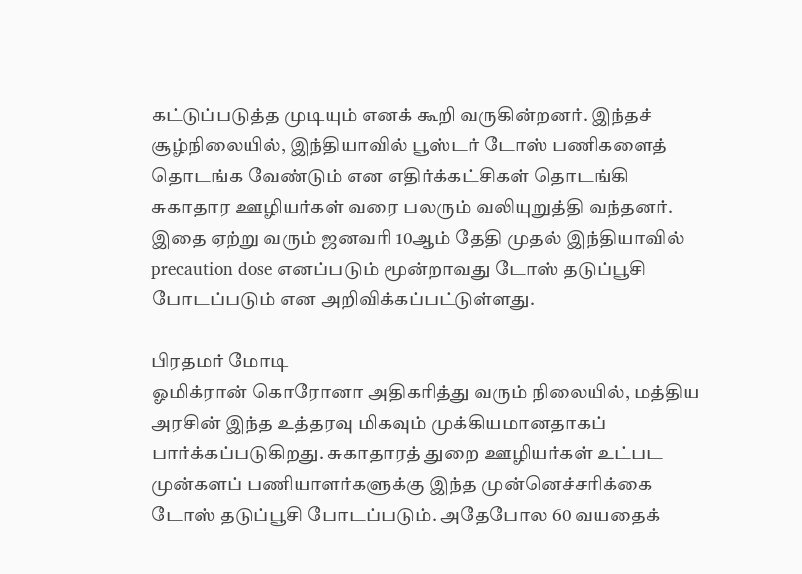கட்டுப்படுத்த முடியும் எனக் கூறி வருகின்றனர். இந்தச் சூழ்நிலையில், இந்தியாவில் பூஸ்டர் டோஸ் பணிகளைத் தொடங்க வேண்டும் என எதிர்க்கட்சிகள் தொடங்கி சுகாதார ஊழியர்கள் வரை பலரும் வலியுறுத்தி வந்தனர். இதை ஏற்று வரும் ஜனவரி 10ஆம் தேதி முதல் இந்தியாவில் precaution dose எனப்படும் மூன்றாவது டோஸ் தடுப்பூசி போடப்படும் என அறிவிக்கப்பட்டுள்ளது.

பிரதமர் மோடி
ஓமிக்ரான் கொரோனா அதிகரித்து வரும் நிலையில், மத்திய அரசின் இந்த உத்தரவு மிகவும் முக்கியமானதாகப் பார்க்கப்படுகிறது. சுகாதாரத் துறை ஊழியர்கள் உட்பட முன்களப் பணியாளர்களுக்கு இந்த முன்னெச்சரிக்கை டோஸ் தடுப்பூசி போடப்படும். அதேபோல 60 வயதைக்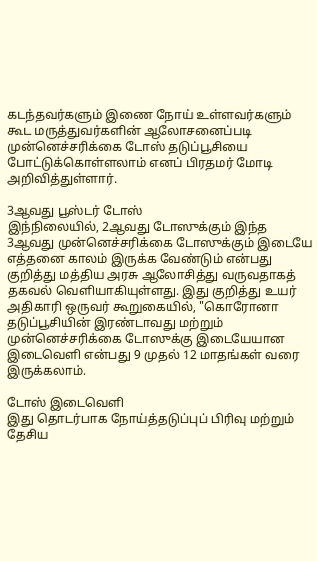கடந்தவர்களும் இணை நோய் உள்ளவர்களும் கூட மருத்துவர்களின் ஆலோசனைப்படி முன்னெச்சரிக்கை டோஸ் தடுப்பூசியை போட்டுக்கொள்ளலாம் எனப் பிரதமர் மோடி அறிவித்துள்ளார்.

3ஆவது பூஸ்டர் டோஸ்
இந்நிலையில், 2ஆவது டோஸுக்கும் இந்த 3ஆவது முன்னெச்சரிக்கை டோஸுக்கும் இடையே எத்தனை காலம் இருக்க வேண்டும் என்பது குறித்து மத்திய அரசு ஆலோசித்து வருவதாகத் தகவல் வெளியாகியுள்ளது. இது குறித்து உயர் அதிகாரி ஒருவர் கூறுகையில், "கொரோனா தடுப்பூசியின் இரண்டாவது மற்றும் முன்னெச்சரிக்கை டோஸுக்கு இடையேயான இடைவெளி என்பது 9 முதல் 12 மாதங்கள் வரை இருக்கலாம்.

டோஸ் இடைவெளி
இது தொடர்பாக நோய்த்தடுப்புப் பிரிவு மற்றும் தேசிய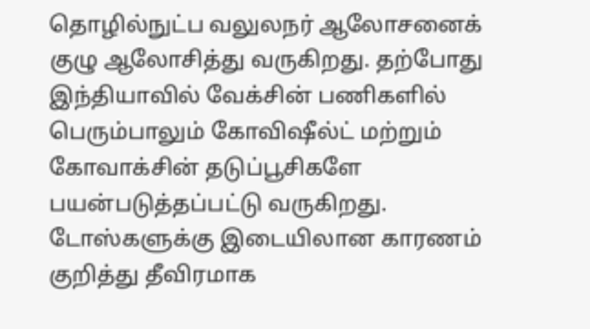தொழில்நுட்ப வலுலநர் ஆலோசனைக் குழு ஆலோசித்து வருகிறது. தற்போது இந்தியாவில் வேக்சின் பணிகளில் பெரும்பாலும் கோவிஷீல்ட் மற்றும் கோவாக்சின் தடுப்பூசிகளே பயன்படுத்தப்பட்டு வருகிறது. டோஸ்களுக்கு இடையிலான காரணம் குறித்து தீவிரமாக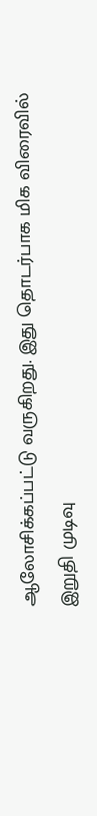ஆலோசிக்கப்பட்டு வருகிறது. இது தொடர்பாக மிக விரைவில் இறுதி முடிவு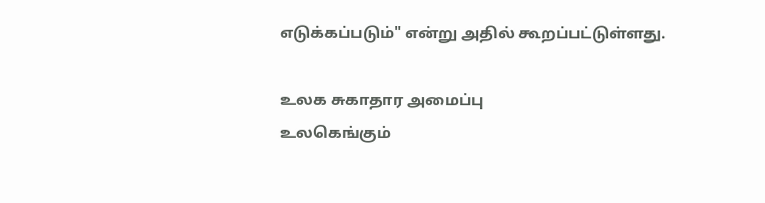எடுக்கப்படும்" என்று அதில் கூறப்பட்டுள்ளது.

உலக சுகாதார அமைப்பு
உலகெங்கும்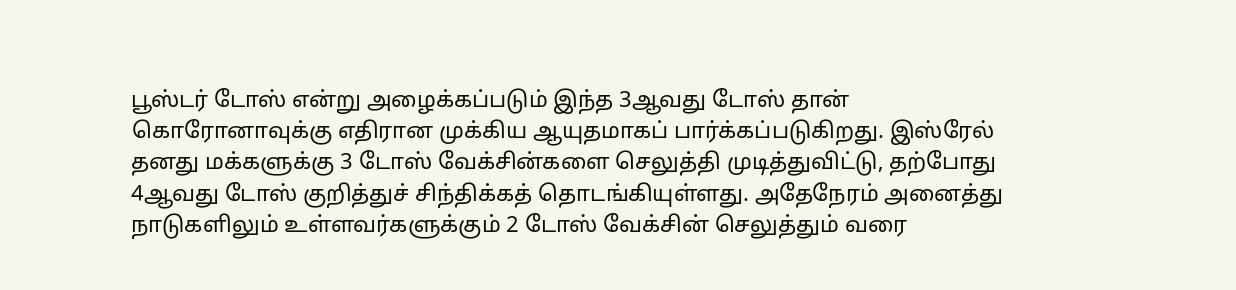பூஸ்டர் டோஸ் என்று அழைக்கப்படும் இந்த 3ஆவது டோஸ் தான் கொரோனாவுக்கு எதிரான முக்கிய ஆயுதமாகப் பார்க்கப்படுகிறது. இஸ்ரேல் தனது மக்களுக்கு 3 டோஸ் வேக்சின்களை செலுத்தி முடித்துவிட்டு, தற்போது 4ஆவது டோஸ் குறித்துச் சிந்திக்கத் தொடங்கியுள்ளது. அதேநேரம் அனைத்து நாடுகளிலும் உள்ளவர்களுக்கும் 2 டோஸ் வேக்சின் செலுத்தும் வரை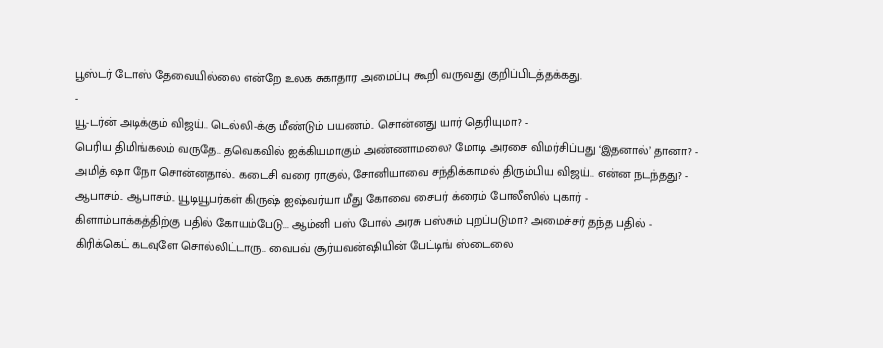பூஸ்டர் டோஸ் தேவையில்லை என்றே உலக சுகாதார அமைப்பு கூறி வருவது குறிப்பிடத்தக்கது.
-
யூ-டர்ன் அடிக்கும் விஜய்.. டெல்லி-க்கு மீண்டும் பயணம்.. சொன்னது யார் தெரியுமா? -
பெரிய திமிங்கலம் வருதே.. தவெகவில் ஐக்கியமாகும் அண்ணாமலை? மோடி அரசை விமர்சிப்பது ‘இதனால்’ தானா? -
அமித் ஷா நோ சொன்னதால்.. கடைசி வரை ராகுல், சோனியாவை சந்திக்காமல் திரும்பிய விஜய்.. என்ன நடந்தது? -
ஆபாசம்.. ஆபாசம்.. யூடியூபர்கள் கிருஷ் ஐஷ்வர்யா மீது கோவை சைபர் க்ரைம் போலீஸில் புகார் -
கிளாம்பாக்கத்திற்கு பதில் கோயம்பேடு... ஆம்னி பஸ் போல் அரசு பஸ்சும் புறப்படுமா? அமைச்சர் தந்த பதில் -
கிரிக்கெட் கடவுளே சொல்லிட்டாரு.. வைபவ் சூர்யவன்ஷியின் பேட்டிங் ஸ்டைலை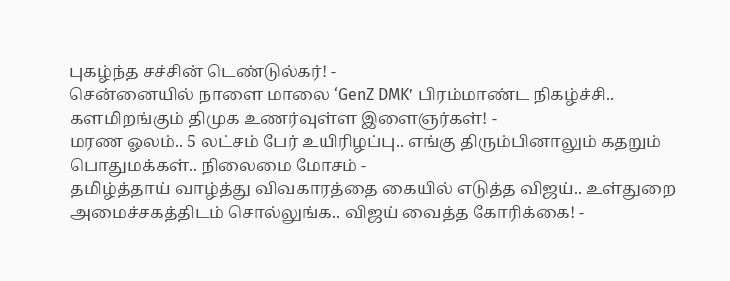புகழ்ந்த சச்சின் டெண்டுல்கர்! -
சென்னையில் நாளை மாலை ‘GenZ DMK’ பிரம்மாண்ட நிகழ்ச்சி.. களமிறங்கும் திமுக உணர்வுள்ள இளைஞர்கள்! -
மரண ஓலம்.. 5 லட்சம் பேர் உயிரிழப்பு.. எங்கு திரும்பினாலும் கதறும் பொதுமக்கள்.. நிலைமை மோசம் -
தமிழ்த்தாய் வாழ்த்து விவகாரத்தை கையில் எடுத்த விஜய்.. உள்துறை அமைச்சகத்திடம் சொல்லுங்க.. விஜய் வைத்த கோரிக்கை! -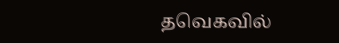தவெகவில்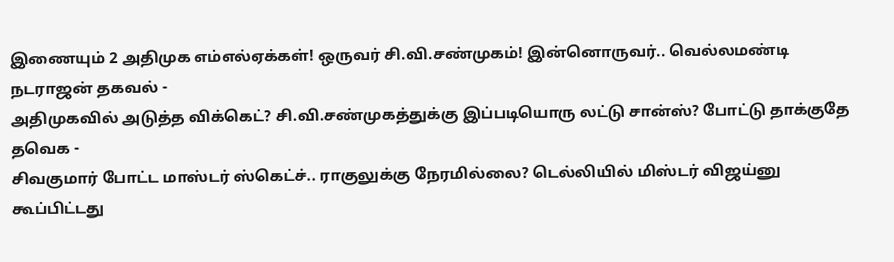இணையும் 2 அதிமுக எம்எல்ஏக்கள்! ஒருவர் சி.வி.சண்முகம்! இன்னொருவர்.. வெல்லமண்டி நடராஜன் தகவல் -
அதிமுகவில் அடுத்த விக்கெட்? சி.வி.சண்முகத்துக்கு இப்படியொரு லட்டு சான்ஸ்? போட்டு தாக்குதே தவெக -
சிவகுமார் போட்ட மாஸ்டர் ஸ்கெட்ச்.. ராகுலுக்கு நேரமில்லை? டெல்லியில் மிஸ்டர் விஜய்னு கூப்பிட்டது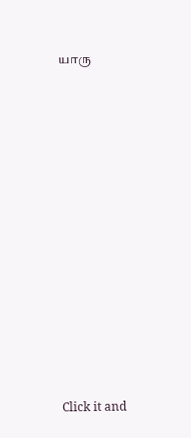யாரு












Click it and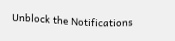Unblock the Notifications